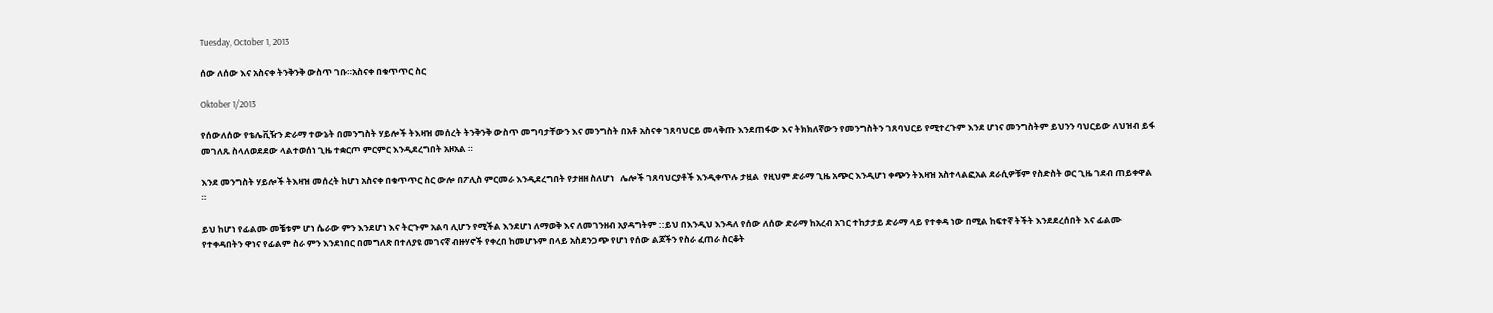Tuesday, October 1, 2013

ሰው ለሰው እና አስናቀ ትንቅንቅ ውስጥ ገቡ።አስናቀ በቁጥጥር ስር

Oktober 1/2013

የሰውለሰው የቴሌቪዥን ድራማ ተውኔት በመንግስት ሃይሎች ትእዛዝ መሰረት ትንቅንቅ ውስጥ መግባታቸውን እና መንግስት በአቶ አስናቀ ገጸባህርይ መላቅጡ እንደጠፋው እና ትክክለኛውን የመንግስትን ገጸባህርይ የሚተረጉም እንደ ሆነና መንግስትም ይህንን ባህርይው ለህዝብ ይፋ መገለጹ ስላለወደደው ላልተወሰነ ጊዜ ተቋርጦ ምርምር እንዲደረግበት አዞአል ።

እንደ መንግስት ሃይሎች ትእዛዝ መሰረት ከሆነ አስናቀ በቁጥጥር ስር ውሎ በፖሊስ ምርመራ እንዲደረግበት የታዘዘ ስለሆነ   ሌሎች ገጸባህርያቶች እንዲቀጥሉ ታዟል  የዚህም ድራማ ጊዜ አጭር እንዲሆነ ቀጭን ትእዛዝ አስተላልፎአል ደራሲዎቹም የስድስት ወር ጊዜ ገደብ ጠይቀዋል  ።

ይህ ከሆነ የፊልሙ መቼቱም ሆነ ሴራው ምን እንደሆነ እና ትርጉም አልባ ሊሆን የሚችል እንደሆነ ለማወቅ እና ለመገንዘብ አያዳግትም ::ይህ በእንዲህ እንዳለ የሰው ለሰው ድራማ ከአረብ አገር ተከታታይ ድራማ ላይ የተቀዳ ነው በሚል ከፍተኛ ትችት እንደደረሰበት እና ፊልሙ የተቀዳበትን ዋነና የፊልም ስራ ምን እንደነበር በመግለጽ በተለያዩ መገናኛ ብዙሃኖች የቀረበ ከመሆኑም በላይ አስደንጋጭ የሆነ የሰው ልጆችን የስራ ፈጠራ ስርቆት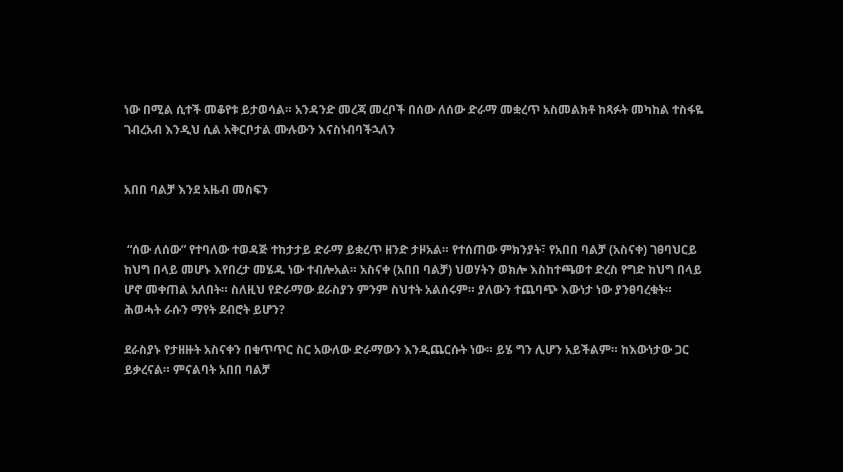ነው በሚል ሲተች መቆየቱ ይታወሳል። አንዳንድ መረጃ መረቦች በሰው ለሰው ድራማ መቋረጥ አስመልክቶ ከጻፉት መካከል ተስፋዬ ገብረአብ እንዲህ ሲል አቅርቦታል ሙሉውን እናስነብባችኋለን


አበበ ባልቻ እንደ አዜብ መስፍን


 “ሰው ለሰው” የተባለው ተወዳጅ ተከታታይ ድራማ ይቋረጥ ዘንድ ታዞአል። የተሰጠው ምክንያት፣ የአበበ ባልቻ (አስናቀ) ገፀባህርይ ከህግ በላይ መሆኑ እየበረታ መሄዱ ነው ተብሎአል። አስናቀ (አበበ ባልቻ) ህወሃትን ወክሎ እስከተጫወተ ድረስ የግድ ከህግ በላይ ሆኖ መቀጠል አለበት። ስለዚህ የድራማው ደራስያን ምንም ስህተት አልሰሩም። ያለውን ተጨባጭ እውነታ ነው ያንፀባረቁት። ሕወሓት ራሱን ማየት ደብሮት ይሆን?

ደራስያኑ የታዘዙት አስናቀን በቁጥጥር ስር አውለው ድራማውን እንዲጨርሱት ነው። ይሄ ግን ሊሆን አይችልም። ከእውነታው ጋር ይቃረናል። ምናልባት አበበ ባልቻ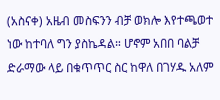(አስናቀ) አዜብ መስፍንን ብቻ ወክሎ እየተጫወተ ነው ከተባለ ግን ያስኬዳል። ሆኖም አበበ ባልቻ ድራማው ላይ በቁጥጥር ስር ከዋለ በገሃዱ አለም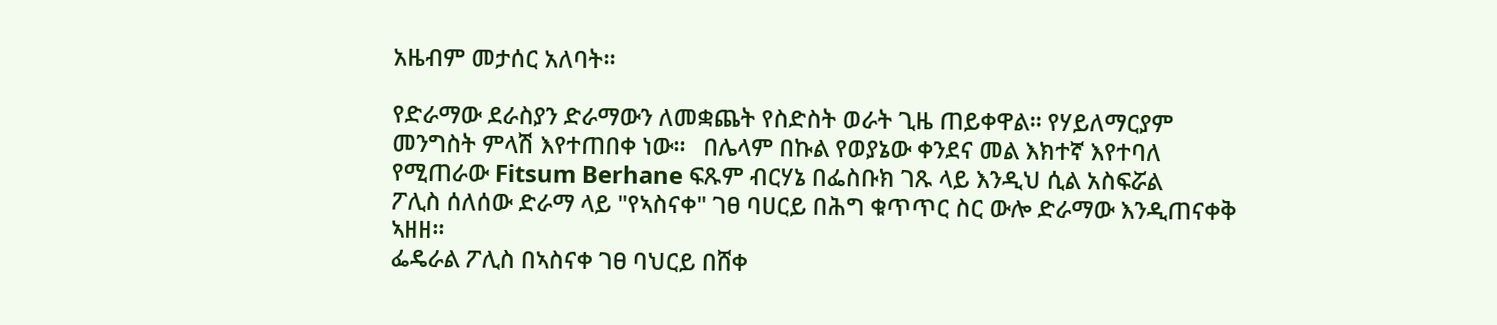አዜብም መታሰር አለባት።

የድራማው ደራስያን ድራማውን ለመቋጨት የስድስት ወራት ጊዜ ጠይቀዋል። የሃይለማርያም መንግስት ምላሽ እየተጠበቀ ነው።   በሌላም በኩል የወያኔው ቀንደና መል እክተኛ እየተባለ የሚጠራው Fitsum Berhane ፍጹም ብርሃኔ በፌስቡክ ገጹ ላይ እንዲህ ሲል አስፍሯል
ፖሊስ ሰለሰው ድራማ ላይ "የኣስናቀ" ገፀ ባሀርይ በሕግ ቁጥጥር ስር ውሎ ድራማው እንዲጠናቀቅ ኣዘዘ፡፡
ፌዴራል ፖሊስ በኣስናቀ ገፀ ባህርይ በሸቀ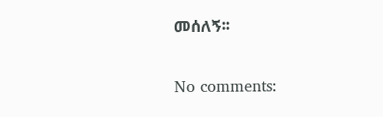መሰለኝ፡፡

No comments: